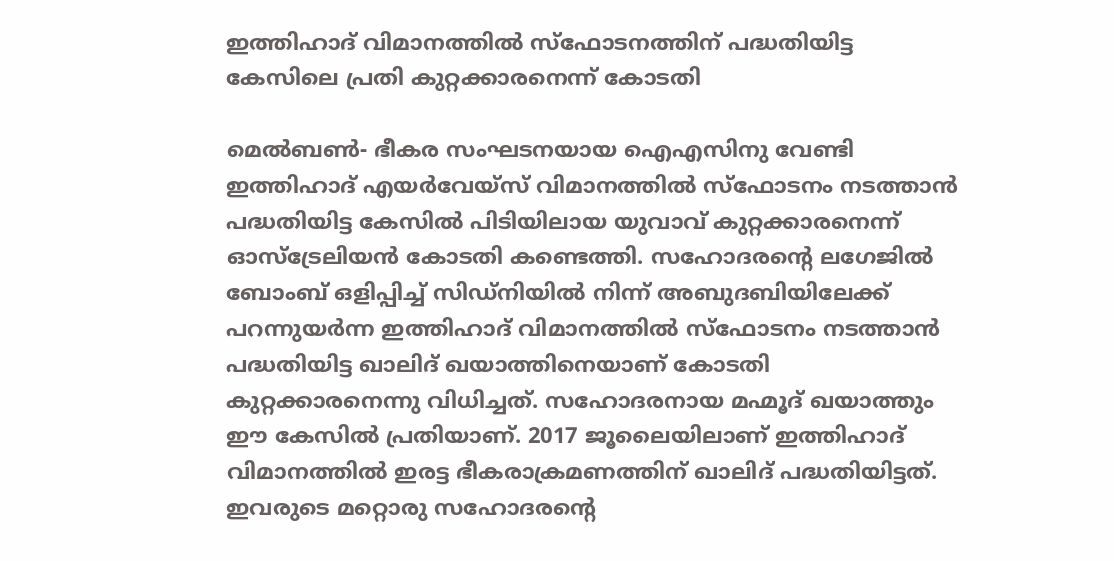ഇത്തിഹാദ് വിമാനത്തില്‍ സ്‌ഫോടനത്തിന് പദ്ധതിയിട്ട കേസിലെ പ്രതി കുറ്റക്കാരനെന്ന് കോടതി

മെല്‍ബണ്‍- ഭീകര സംഘടനയായ ഐഎസിനു വേണ്ടി ഇത്തിഹാദ് എയര്‍വേയ്‌സ് വിമാനത്തില്‍ സ്‌ഫോടനം നടത്താന്‍ പദ്ധതിയിട്ട കേസില്‍ പിടിയിലായ യുവാവ് കുറ്റക്കാരനെന്ന് ഓസ്‌ട്രേലിയന്‍ കോടതി കണ്ടെത്തി. സഹോദരന്റെ ലഗേജില്‍ ബോംബ് ഒളിപ്പിച്ച് സിഡ്‌നിയില്‍ നിന്ന് അബുദബിയിലേക്ക് പറന്നുയര്‍ന്ന ഇത്തിഹാദ് വിമാനത്തില്‍ സ്‌ഫോടനം നടത്താന്‍ പദ്ധതിയിട്ട ഖാലിദ് ഖയാത്തിനെയാണ് കോടതി കുറ്റക്കാരനെന്നു വിധിച്ചത്. സഹോദരനായ മഹ്മൂദ് ഖയാത്തും ഈ കേസില്‍ പ്രതിയാണ്. 2017 ജൂലൈയിലാണ് ഇത്തിഹാദ് വിമാനത്തില്‍ ഇരട്ട ഭീകരാക്രമണത്തിന് ഖാലിദ് പദ്ധതിയിട്ടത്. ഇവരുടെ മറ്റൊരു സഹോദരന്റെ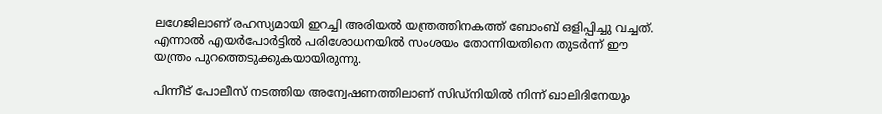ലഗേജിലാണ് രഹസ്യമായി ഇറച്ചി അരിയല്‍ യന്ത്രത്തിനകത്ത് ബോംബ് ഒളിപ്പിച്ചു വച്ചത്. എന്നാല്‍ എയര്‍പോര്‍ട്ടില്‍ പരിശോധനയില്‍ സംശയം തോന്നിയതിനെ തുടര്‍ന്ന് ഈ യന്ത്രം പുറത്തെടുക്കുകയായിരുന്നു.

പിന്നീട് പോലീസ് നടത്തിയ അന്വേഷണത്തിലാണ് സിഡ്‌നിയില്‍ നിന്ന് ഖാലിദിനേയും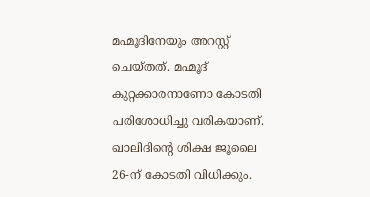മഹ്മൂദിനേയും അറസ്റ്റ് ചെയ്തത്. മഹ്മൂദ് കുറ്റക്കാരനാണോ കോടതി പരിശോധിച്ചു വരികയാണ്. ഖാലിദിന്റെ ശിക്ഷ ജൂലൈ 26-ന് കോടതി വിധിക്കും.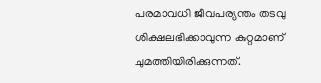പരമാവധി ജീവപര്യന്തം തടവു ശിക്ഷലഭിക്കാവുന്ന കുറ്റമാണ് ചുമത്തിയിരിക്കുന്നത്.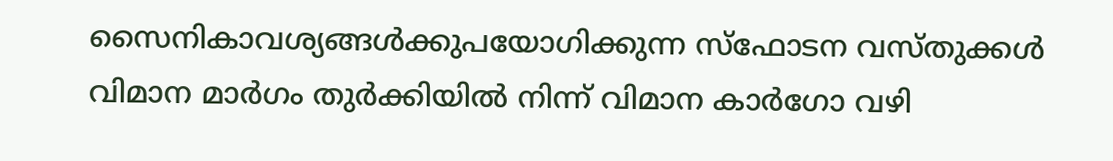സൈനികാവശ്യങ്ങള്‍ക്കുപയോഗിക്കുന്ന സ്‌ഫോടന വസ്തുക്കള്‍ വിമാന മാര്‍ഗം തുര്‍ക്കിയില്‍ നിന്ന് വിമാന കാര്‍ഗോ വഴി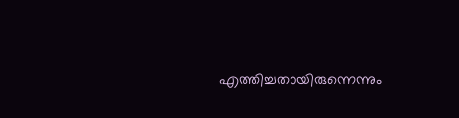എത്തിച്ചതായിരുന്നെന്നും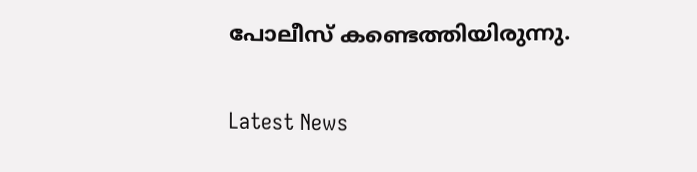പോലീസ് കണ്ടെത്തിയിരുന്നു.


Latest News